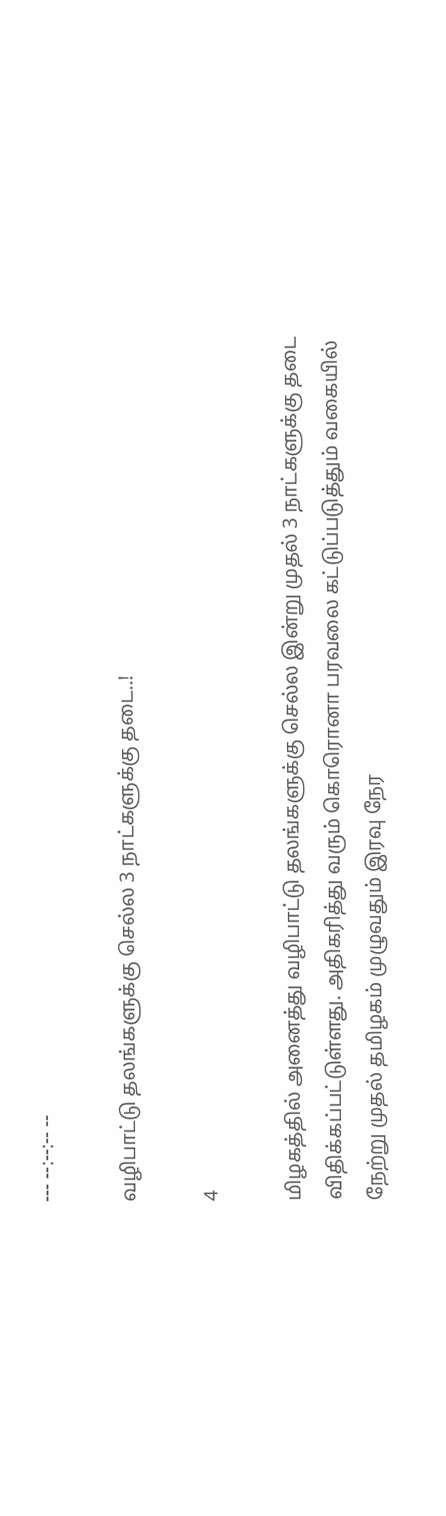--- --:--:-- --

வழிபாட்டு தலங்களுக்கு செல்ல 3 நாட்களுக்கு தடை..!

4

மிழகத்தில் அனைத்து வழிபாட்டு தலங்களுக்கு செல்ல இன்று முதல் 3 நாட்களுக்கு தடை விதிக்கப்பட்டுள்ளது. அதிகரித்து வரும் கொரொனா பரவலை கட்டுப்படுத்தும் வகையில் நேற்று முதல் தமிழகம் முழுவதும் இரவு நேர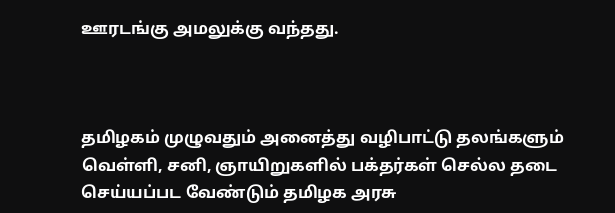ஊரடங்கு அமலுக்கு வந்தது.



தமிழகம் முழுவதும் அனைத்து வழிபாட்டு தலங்களும் வெள்ளி, சனி, ஞாயிறுகளில் பக்தர்கள் செல்ல தடை செய்யப்பட வேண்டும் தமிழக அரசு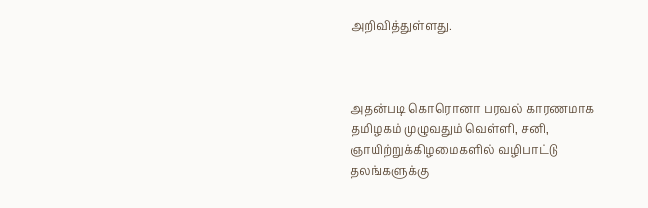அறிவித்துள்ளது.



அதன்படி கொரொனா பரவல் காரணமாக தமிழகம் முழுவதும் வெள்ளி, சனி, ஞாயிற்றுக்கிழமைகளில் வழிபாட்டு தலங்களுக்கு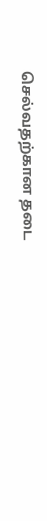செல்வதற்கான தடை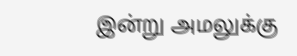இன்று அமலுக்கு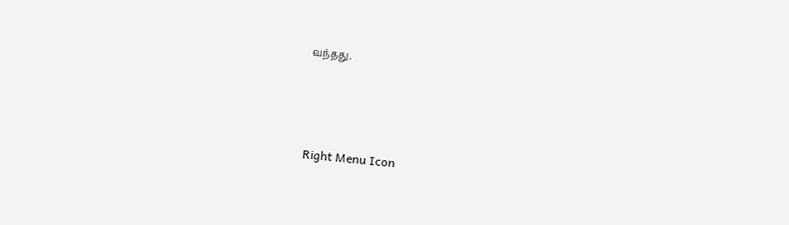வந்தது.



Right Menu Icon